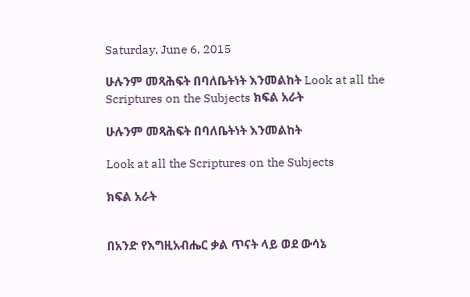Saturday, June 6, 2015

ሁሉንም መጻሕፍት በባለቤትነት እንመልከት Look at all the Scriptures on the Subjects ክፍል አራት

ሁሉንም መጻሕፍት በባለቤትነት እንመልከት

Look at all the Scriptures on the Subjects

ክፍል አራት


በአንድ የእግዚአብሔር ቃል ጥናት ላይ ወደ ውሳኔ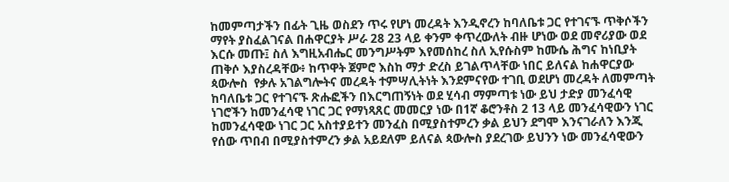ከመምጣታችን በፊት ጊዜ ወስደን ጥሩ የሆነ መረዳት እንዲኖረን ከባለቤቱ ጋር የተገናኙ ጥቅሶችን ማየት ያስፈልገናል በሐዋርያት ሥራ 28 23 ላይ ቀንም ቀጥረውለት ብዙ ሆነው ወደ መኖሪያው ወደ እርሱ መጡ፤ ስለ እግዚአብሔር መንግሥትም እየመሰከረ ስለ ኢየሱስም ከሙሴ ሕግና ከነቢያት ጠቅሶ እያስረዳቸው፥ ከጥዋት ጀምሮ እስከ ማታ ድረስ ይገልጥላቸው ነበር ይለናል ከሐዋርያው ጳውሎስ  የቃሉ አገልግሎትና መረዳት ተምሣሊትነት እንደምናየው ተገቢ ወደሆነ መረዳት ለመምጣት ከባለቤቱ ጋር የተገናኙ ጽሑፎችን በእርግጠኝነት ወደ ሂሳብ ማምጣቱ ነው ይህ ታድያ መንፈሳዊ ነገሮችን ከመንፈሳዊ ነገር ጋር የማነጻጸር መመርያ ነው በ1ኛ ቆሮንቶስ 2 13 ላይ መንፈሳዊውን ነገር ከመንፈሳዊው ነገር ጋር አስተያይተን መንፈስ በሚያስተምረን ቃል ይህን ደግሞ እንናገራለን እንጂ የሰው ጥበብ በሚያስተምረን ቃል አይደለም ይለናል ጳውሎስ ያደረገው ይህንን ነው መንፈሳዊውን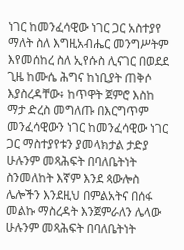ነገር ከመንፈሳዊው ነገር ጋር አስተያየ ማለት ስለ እግዚአብሔር መንግሥትም እየመሰከረ ስለ ኢየሱስ ሊናገር በወደደ ጊዜ ከሙሴ ሕግና ከነቢያት ጠቅሶ እያስረዳቸው፥ ከጥዋት ጀምሮ እስከ ማታ ድረስ መግለጡ በእርግጥም መንፈሳዊውን ነገር ከመንፈሳዊው ነገር ጋር ማስተያየቱን ያመላክታል ታድያ ሁሉንም መጻሕፍት በባለቤትነት ስንመለከት እኛም እንደ ጳውሎስ ሌሎችን እንደዚህ በምልአትና በሰፋ መልኩ ማስረዳት እንጀምራለን ሌላው ሁሉንም መጻሕፍት በባለቤትነት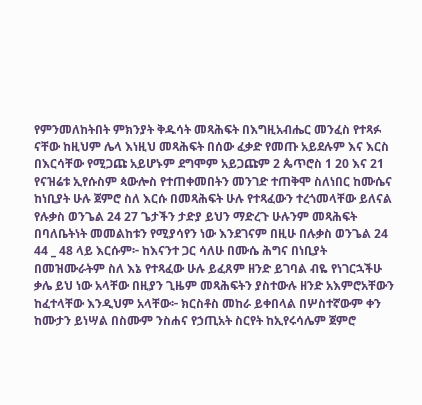የምንመለከትበት ምክንያት ቅዱሳት መጻሕፍት በእግዚአብሔር መንፈስ የተጻፉ ናቸው ከዚህም ሌላ እነዚህ መጻሕፍት በሰው ፈቃድ የመጡ አይደሉም እና እርስ በእርሳቸው የሚጋጩ አይሆኑም ደግሞም አይጋጩም 2 ጴጥሮስ 1 20 እና 21 የናዝሬቱ ኢየሱስም ጳውሎስ የተጠቀመበትን መንገድ ተጠቅሞ ስለነበር ከሙሴና ከነቢያት ሁሉ ጀምሮ ስለ እርሱ በመጻሕፍት ሁሉ የተጻፈውን ተረጎመላቸው ይለናል የሉቃስ ወንጌል 24 27 ጌታችን ታድያ ይህን ማድረጉ ሁሉንም መጻሕፍት በባለቤትነት መመልከቱን የሚያሳየን ነው እንደገናም በዚሁ በሉቃስ ወንጌል 24 44 _ 48 ላይ እርሱም፦ ከእናንተ ጋር ሳለሁ በሙሴ ሕግና በነቢያት በመዝሙራትም ስለ እኔ የተጻፈው ሁሉ ይፈጸም ዘንድ ይገባል ብዬ የነገርኋችሁ ቃሌ ይህ ነው አላቸው በዚያን ጊዜም መጻሕፍትን ያስተውሉ ዘንድ አእምሮአቸውን ከፈተላቸው እንዲህም አላቸው፦ ክርስቶስ መከራ ይቀበላል በሦስተኛውም ቀን ከሙታን ይነሣል በስሙም ንስሐና የኃጢአት ስርየት ከኢየሩሳሌም ጀምሮ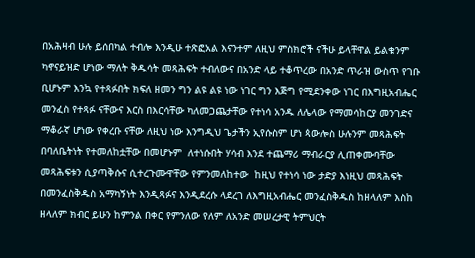በአሕዛብ ሁሉ ይሰበካል ተብሎ እንዲሁ ተጽፎአል እናንተም ለዚህ ምስክሮች ናችሁ ይላቸዋል ይልቁንም ካኖናይዝድ ሆነው ማለት ቅዱሳት መጻሕፍት ተብለውና በአንድ ላይ ተቆጥረው በአንድ ጥራዝ ውስጥ የገቡ ቢሆኑም እንኳ የተጻፉበት ክፍለ ዘመን ግን ልዩ ልዩ ነው ነገር ግን እጅግ የሚደንቀው ነገር በእግዚአብሔር መንፈስ የተጻፉ ናቸውና እርስ በእርሳቸው ካለመጋጨታቸው የተነሳ አንዱ ለሌላው የማመሳከርያ መንገድና ማቆራኛ ሆነው የቀረቡ ናቸው ለዚህ ነው እንግዲህ ጌታችን ኢየሱስም ሆነ ጳውሎስ ሁሉንም መጻሕፍት በባለቤትነት የተመለከቷቸው በመሆኑም  ለተነሱበት ሃሳብ እንደ ተጨማሪ ማብራርያ ሊጠቀሙባቸው መጻሕፍቱን ሲያጣቅሱና ሲተረጉሙዋቸው የምንመለከተው  ከዚህ የተነሳ ነው ታድያ እነዚህ መጻሕፍት በመንፈስቅዱስ አማካኝነት እንዲጻፉና እንዲደረሱ ላደረገ ለእግዚአብሔር መንፈስቅዱስ ከዘላለም እስከ ዘላለም ክብር ይሁን ከምንል በቀር የምንለው የለም ለአንድ መሠረታዊ ትምህርት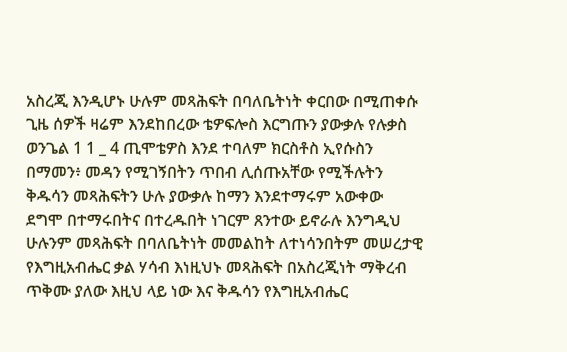አስረጂ እንዲሆኑ ሁሉም መጻሕፍት በባለቤትነት ቀርበው በሚጠቀሱ ጊዜ ሰዎች ዛሬም እንደከበረው ቴዎፍሎስ እርግጡን ያውቃሉ የሉቃስ ወንጌል 1 1 _ 4 ጢሞቴዎስ እንደ ተባለም ክርስቶስ ኢየሱስን በማመን፥ መዳን የሚገኝበትን ጥበብ ሊሰጡአቸው የሚችሉትን ቅዱሳን መጻሕፍትን ሁሉ ያውቃሉ ከማን እንደተማሩም አውቀው ደግሞ በተማሩበትና በተረዱበት ነገርም ጸንተው ይኖራሉ እንግዲህ ሁሉንም መጻሕፍት በባለቤትነት መመልከት ለተነሳንበትም መሠረታዊ የእግዚአብሔር ቃል ሃሳብ እነዚህኑ መጻሕፍት በአስረጂነት ማቅረብ ጥቅሙ ያለው እዚህ ላይ ነው እና ቅዱሳን የእግዚአብሔር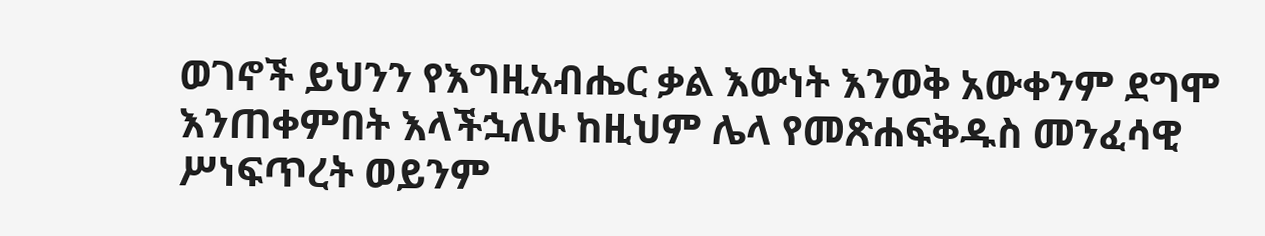ወገኖች ይህንን የእግዚአብሔር ቃል እውነት እንወቅ አውቀንም ደግሞ እንጠቀምበት እላችኋለሁ ከዚህም ሌላ የመጽሐፍቅዱስ መንፈሳዊ ሥነፍጥረት ወይንም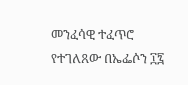መንፈሳዊ ተፈጥሮ የተገለጸው በኤፌሶን ፲፯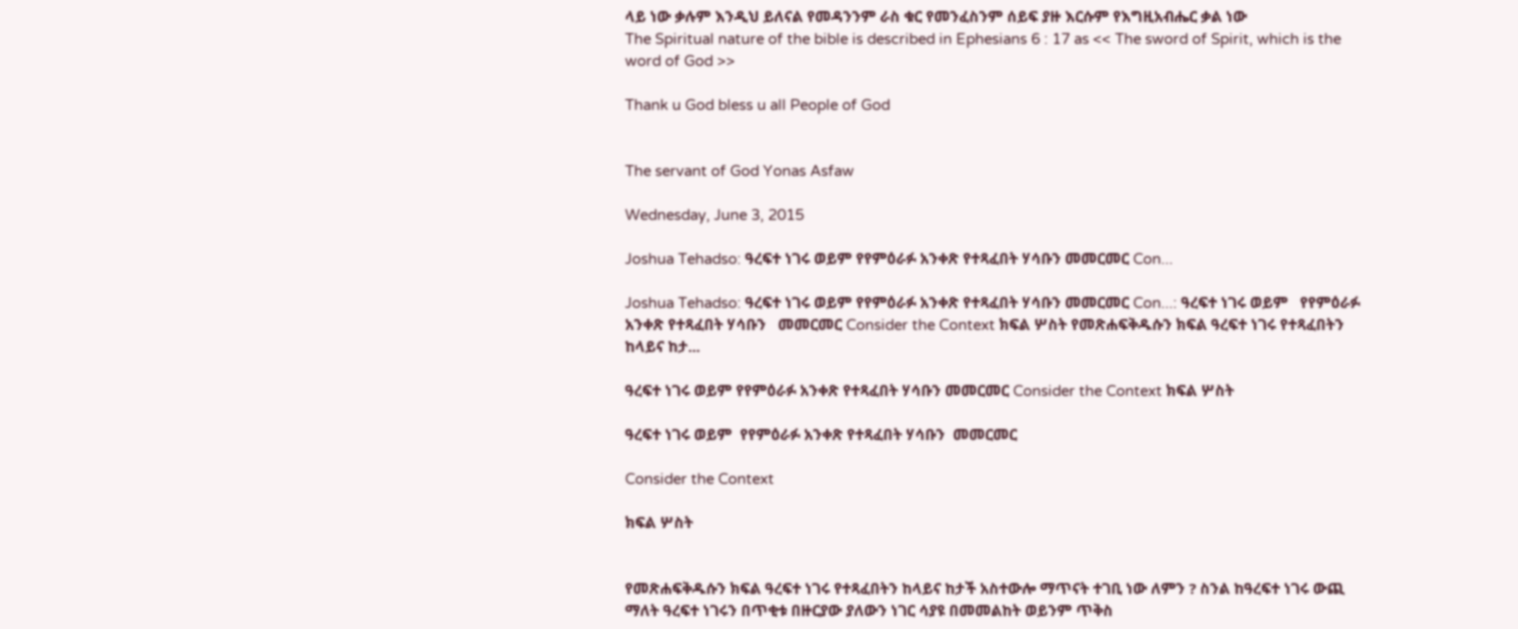ላይ ነው ቃሉም እንዲህ ይለናል የመዳንንም ራስ ቁር የመንፈስንም ሰይፍ ያዙ እርሱም የእግዚአብሔር ቃል ነው
The Spiritual nature of the bible is described in Ephesians 6 : 17 as << The sword of Spirit, which is the word of God >>

Thank u God bless u all People of God


The servant of God Yonas Asfaw

Wednesday, June 3, 2015

Joshua Tehadso: ዓረፍተ ነገሩ ወይም የየምዕራፉ አንቀጽ የተጻፈበት ሃሳቡን መመርመር Con...

Joshua Tehadso: ዓረፍተ ነገሩ ወይም የየምዕራፉ አንቀጽ የተጻፈበት ሃሳቡን መመርመር Con...: ዓረፍተ ነገሩ ወይም   የየምዕራፉ አንቀጽ የተጻፈበት ሃሳቡን   መመርመር Consider the Context ክፍል ሦስት የመጽሐፍቅዱሱን ክፍል ዓረፍተ ነገሩ የተጻፈበትን ከላይና ከታ...

ዓረፍተ ነገሩ ወይም የየምዕራፉ አንቀጽ የተጻፈበት ሃሳቡን መመርመር Consider the Context ክፍል ሦስት

ዓረፍተ ነገሩ ወይም  የየምዕራፉ አንቀጽ የተጻፈበት ሃሳቡን  መመርመር

Consider the Context

ክፍል ሦስት


የመጽሐፍቅዱሱን ክፍል ዓረፍተ ነገሩ የተጻፈበትን ከላይና ከታች አስተውሎ ማጥናት ተገቢ ነው ለምን ? ስንል ከዓረፍተ ነገሩ ውጪ ማለት ዓረፍተ ነገሩን በጥቂቱ በዙርያው ያለውን ነገር ሳያዩ በመመልከት ወይንም ጥቅስ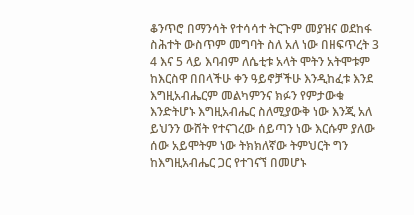ቆንጥሮ በማንሳት የተሳሳተ ትርጉም መያዝና ወደከፋ ስሕተት ውስጥም መግባት ስለ አለ ነው በዘፍጥረት 3 4 እና 5 ላይ እባብም ለሴቲቱ አላት ሞትን አትሞቱም ከእርስዋ በበላችሁ ቀን ዓይኖቻችሁ እንዲከፈቱ እንደ እግዚአብሔርም መልካምንና ክፉን የምታውቁ እንድትሆኑ እግዚአብሔር ስለሚያውቅ ነው እንጂ አለ ይህንን ውሸት የተናገረው ሰይጣን ነው እርሱም ያለው ሰው አይሞትም ነው ትክክለኛው ትምህርት ግን ከእግዚአብሔር ጋር የተገናኘ በመሆኑ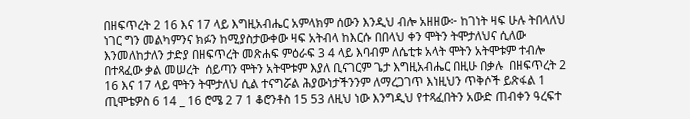በዘፍጥረት 2 16 እና 17 ላይ እግዚአብሔር አምላክም ሰውን እንዲህ ብሎ አዘዘው፦ ከገነት ዛፍ ሁሉ ትበላለህ ነገር ግን መልካምንና ክፉን ከሚያስታውቀው ዛፍ አትብላ ከእርሱ በበላህ ቀን ሞትን ትሞታለህና ሲለው እንመለከታለን ታድያ በዘፍጥረት መጽሐፍ ምዕራፍ 3 4 ላይ እባብም ለሴቲቱ አላት ሞትን አትሞቱም ተብሎ በተጻፈው ቃል መሠረት  ሰይጣን ሞትን አትሞቱም እያለ ቢናገርም ጌታ እግዚአብሔር በዚሁ በቃሉ  በዘፍጥረት 2 16 እና 17 ላይ ሞትን ትሞታለህ ሲል ተናግሯል ሕያውነታችንንም ለማረጋገጥ እነዚህን ጥቅሶች ይጽፋል 1 ጢሞቴዎስ 6 14 _ 16 ሮሜ 2 7 1 ቆሮንቶስ 15 53 ለዚህ ነው እንግዲህ የተጻፈበትን አውድ ጠብቀን ዓረፍተ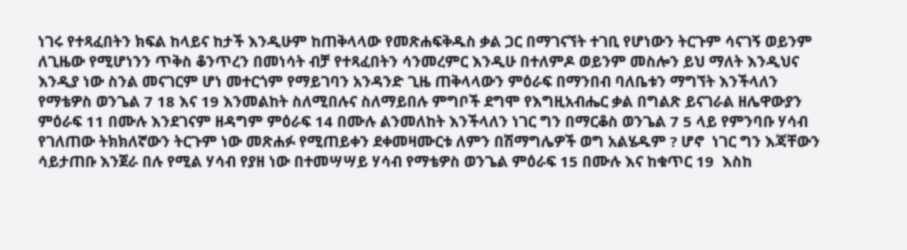ነገሩ የተጻፈበትን ክፍል ከላይና ከታች እንዲሁም ከጠቅላላው የመጽሐፍቅዱስ ቃል ጋር በማገናኘት ተገቢ የሆነውን ትርጉም ሳናገኝ ወይንም ለጊዜው የሚሆነንን ጥቅስ ቆንጥረን በመነሳት ብቻ የተጻፈበትን ሳንመረምር እንዲሁ በተለምዶ ወይንም መስሎን ይህ ማለት እንዲህና እንዲያ ነው ስንል መናገርም ሆነ መተርጎም የማይገባን አንዳንድ ጊዜ ጠቅላላውን ምዕራፍ በማንበብ ባለቤቱን ማግኘት እንችላለን የማቴዎስ ወንጌል 7 18 እና 19 እንመልከት ስለሚበሉና ስለማይበሉ ምግቦች ደግሞ የእግዚአብሔር ቃል በግልጽ ይናገራል ዘሌዋውያን ምዕራፍ 11 በሙሉ እንደገናም ዘዳግም ምዕራፍ 14 በሙሉ ልንመለከት እንችላለን ነገር ግን በማርቆስ ወንጌል 7 5 ላይ የምንባቡ ሃሳብ የገለጠው ትክክለኛውን ትርጉም ነው መጽሐፉ የሚጠይቀን ደቀመዛሙርቱ ለምን በሽማግሌዎች ወግ አልሄዱም ? ሆኖ  ነገር ግን እጃቸውን ሳይታጠቡ እንጀራ በሉ የሚል ሃሳብ የያዘ ነው በተመሣሣይ ሃሳብ የማቴዎስ ወንጌል ምዕራፍ 15 በሙሉ እና ከቁጥር 19  እስከ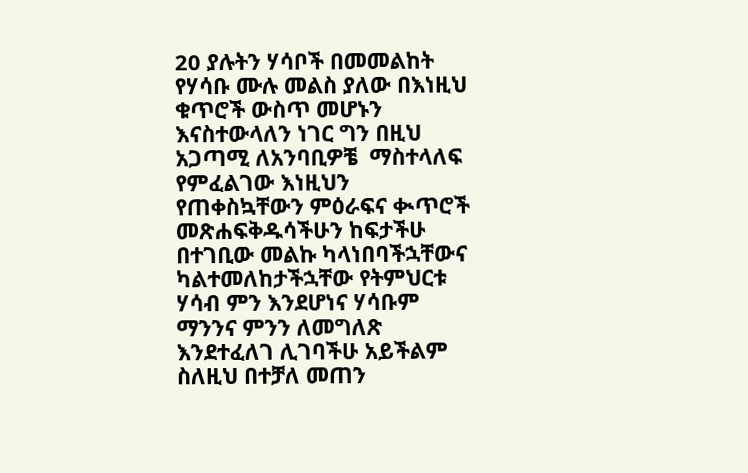20 ያሉትን ሃሳቦች በመመልከት የሃሳቡ ሙሉ መልስ ያለው በእነዚህ ቁጥሮች ውስጥ መሆኑን እናስተውላለን ነገር ግን በዚህ አጋጣሚ ለአንባቢዎቼ  ማስተላለፍ  የምፈልገው እነዚህን የጠቀስኳቸውን ምዕራፍና ቊጥሮች መጽሐፍቅዱሳችሁን ከፍታችሁ በተገቢው መልኩ ካላነበባችኋቸውና ካልተመለከታችኋቸው የትምህርቱ ሃሳብ ምን እንደሆነና ሃሳቡም ማንንና ምንን ለመግለጽ እንደተፈለገ ሊገባችሁ አይችልም ስለዚህ በተቻለ መጠን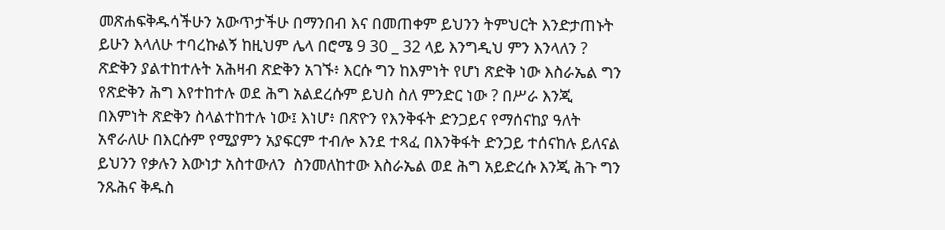መጽሐፍቅዱሳችሁን አውጥታችሁ በማንበብ እና በመጠቀም ይህንን ትምህርት እንድታጠኑት ይሁን እላለሁ ተባረኩልኝ ከዚህም ሌላ በሮሜ 9 30 _ 32 ላይ እንግዲህ ምን እንላለን ? ጽድቅን ያልተከተሉት አሕዛብ ጽድቅን አገኙ፥ እርሱ ግን ከእምነት የሆነ ጽድቅ ነው እስራኤል ግን የጽድቅን ሕግ እየተከተሉ ወደ ሕግ አልደረሱም ይህስ ስለ ምንድር ነው ? በሥራ እንጂ በእምነት ጽድቅን ስላልተከተሉ ነው፤ እነሆ፥ በጽዮን የእንቅፋት ድንጋይና የማሰናከያ ዓለት አኖራለሁ በእርሱም የሚያምን አያፍርም ተብሎ እንደ ተጻፈ በእንቅፋት ድንጋይ ተሰናከሉ ይለናል ይህንን የቃሉን እውነታ አስተውለን  ስንመለከተው እስራኤል ወደ ሕግ አይድረሱ እንጂ ሕጉ ግን ንጹሕና ቅዱስ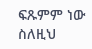ፍጹምም ነው ስለዚህ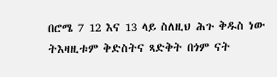በሮሜ 7 12 እና 13 ላይ ስለዚህ ሕጉ ቅዱስ ነው ትእዛዚቱም ቅድስትና ጻድቅት በጎም ናት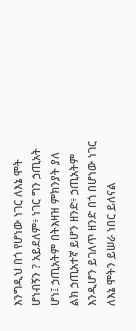እንግዲህ በጎ የሆነው ነገር ለእኔ ሞት ሆነብኝን ? አይደለም፥ ነገር ግን ኃጢአት ሆነ፤ ኃጢአትም በትእዛዝ ምክንያት ያለ ልክ ኃጢአተኛ ይሆን ዘንድ፥ ኃጢአትም እንዲሆን ይገለጥ ዘንድ በጎ በሆነው ነገር ለእኔ ሞትን ይሠራ ነበር ይለናል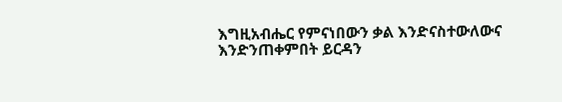እግዚአብሔር የምናነበውን ቃል እንድናስተውለውና እንድንጠቀምበት ይርዳን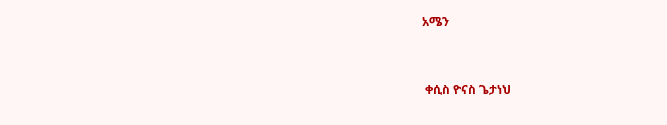አሜን


 ቀሲስ ዮናስ ጌታነህ